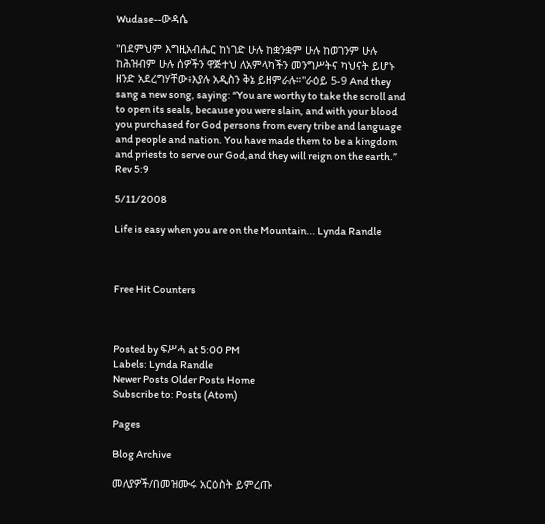Wudase--ውዳሴ

"በደምህም እግዚአብሔር ከነገድ ሁሉ ከቋንቋም ሁሉ ከወገንም ሁሉ ከሕዝብም ሁሉ ሰዎችን ዋጅተህ ለአምላካችን መንግሥትና ካህናት ይሆኑ ዘንድ አደረግሃቸው፥እያሉ አዲስን ቅኔ ይዘምራሉ።"ራዕይ 5-9 And they sang a new song, saying: “You are worthy to take the scroll and to open its seals, because you were slain, and with your blood you purchased for God persons from every tribe and language and people and nation. You have made them to be a kingdom and priests to serve our God,and they will reign on the earth.” Rev 5:9

5/11/2008

Life is easy when you are on the Mountain... Lynda Randle



Free Hit Counters



Posted by ፍሥሓ at 5:00 PM
Labels: Lynda Randle
Newer Posts Older Posts Home
Subscribe to: Posts (Atom)

Pages

Blog Archive

መለያዎች/በመዝሙሩ አርዕስት ይምረጡ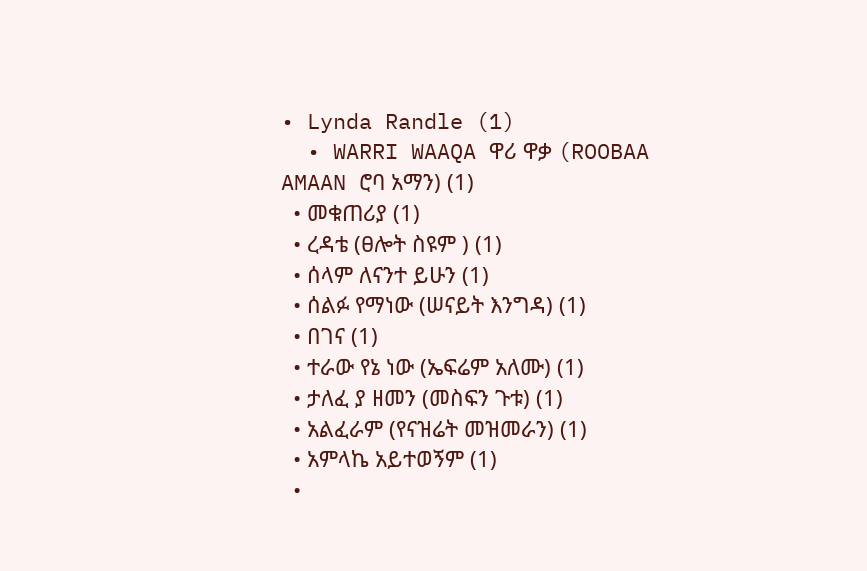• Lynda Randle (1)
  • WARRI WAAQA ዋሪ ዋቃ (ROOBAA AMAAN ሮባ አማን) (1)
  • መቁጠሪያ (1)
  • ረዳቴ (ፀሎት ስዩም ) (1)
  • ሰላም ለናንተ ይሁን (1)
  • ሰልፉ የማነው (ሠናይት እንግዳ) (1)
  • በገና (1)
  • ተራው የኔ ነው (ኤፍሬም አለሙ) (1)
  • ታለፈ ያ ዘመን (መስፍን ጉቱ) (1)
  • አልፈራም (የናዝሬት መዝመራን) (1)
  • አምላኬ አይተወኝም (1)
  •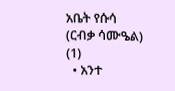አቤት የሱሳ (ርብቃ ሳሙዔል) (1)
  • አንተ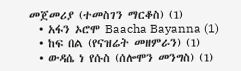መጀመሪያ (ተመስገን ማርቆስ) (1)
  • አፋን ኦሮሞ Baacha Bayanna (1)
  • ከፍ በል (የናዝሬት መዘምራን) (1)
  • ውዳሴ ነ የሱስ (ሰሎሞን መንግስ) (1)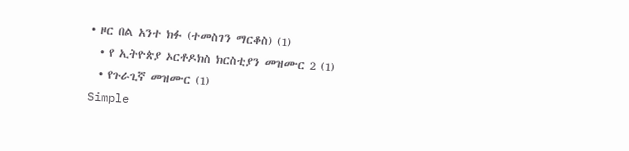• ዞር በል አንተ ክፉ (ተመስገን ማርቆስ) (1)
  • የ ኢትዮጵያ ኦርቶዶክስ ክርስቲያን መዝሙር 2 (1)
  • የጉራጊኛ መዝሙር (1)
Simple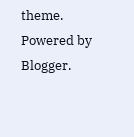theme. Powered by Blogger.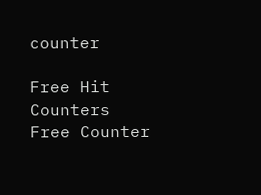counter

Free Hit Counters
Free Counter